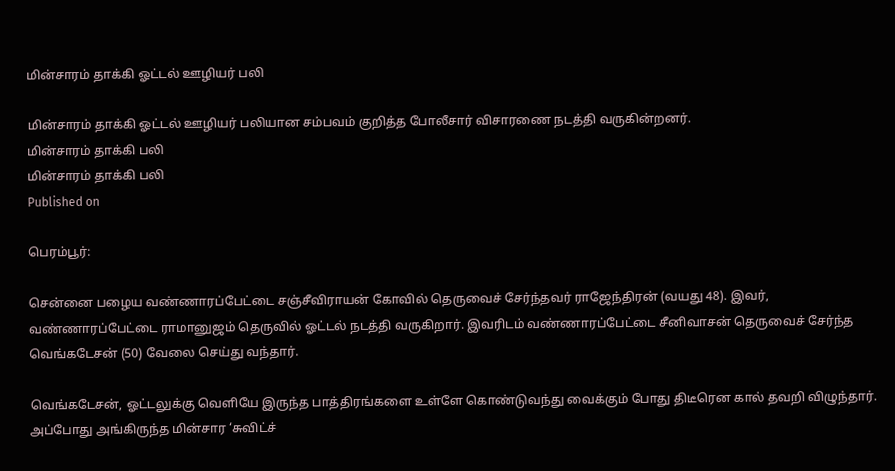மின்சாரம் தாக்கி ஓட்டல் ஊழியர் பலி

மின்சாரம் தாக்கி ஓட்டல் ஊழியர் பலியான சம்பவம் குறித்த போலீசார் விசாரணை நடத்தி வருகின்றனர்.
மின்சாரம் தாக்கி பலி
மின்சாரம் தாக்கி பலி
Published on

பெரம்பூர்:

சென்னை பழைய வண்ணாரப்பேட்டை சஞ்சீவிராயன் கோவில் தெருவைச் சேர்ந்தவர் ராஜேந்திரன் (வயது 48). இவர், வண்ணாரப்பேட்டை ராமானுஜம் தெருவில் ஓட்டல் நடத்தி வருகிறார். இவரிடம் வண்ணாரப்பேட்டை சீனிவாசன் தெருவைச் சேர்ந்த வெங்கடேசன் (50) வேலை செய்து வந்தார்.

வெங்கடேசன், ஓட்டலுக்கு வெளியே இருந்த பாத்திரங்களை உள்ளே கொண்டுவந்து வைக்கும் போது திடீரென கால் தவறி விழுந்தார். அப்போது அங்கிருந்த மின்சார ‘சுவிட்ச்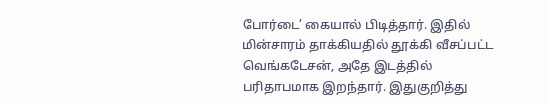போர்டை’ கையால் பிடித்தார். இதில் மின்சாரம் தாக்கியதில் தூக்கி வீசப்பட்ட வெங்கடேசன், அதே இடத்தில் பரிதாபமாக இறந்தார். இதுகுறித்து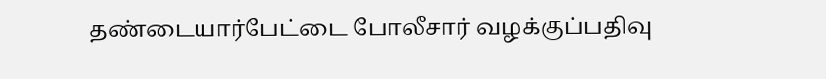தண்டையார்பேட்டை போலீசார் வழக்குப்பதிவு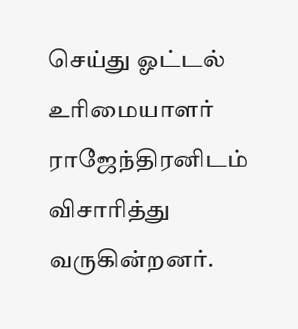செய்து ஓட்டல் உரிமையாளர் ராஜேந்திரனிடம் விசாரித்து வருகின்றனர்.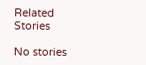Related Stories

No stories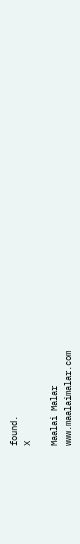found.
X

Maalai Malar
www.maalaimalar.com